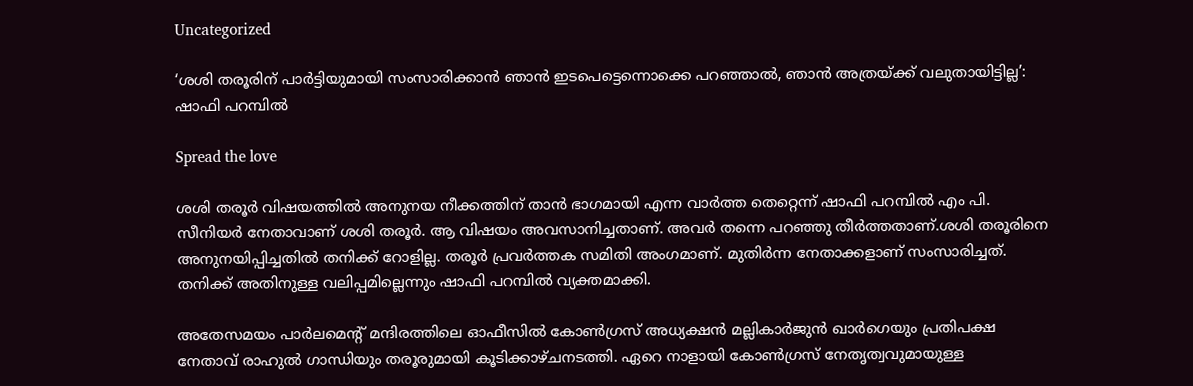Uncategorized

‘ശശി തരൂരിന് പാർട്ടിയുമായി സംസാരിക്കാൻ ഞാൻ ഇടപെട്ടെന്നൊക്കെ പറഞ്ഞാൽ, ഞാൻ അത്രയ്ക്ക് വലുതായിട്ടില്ല’: ഷാഫി പറമ്പിൽ

Spread the love

ശശി തരൂർ വിഷയത്തിൽ അനുനയ നീക്കത്തിന് താൻ ഭാഗമായി എന്ന വാർത്ത തെറ്റെന്ന് ഷാഫി പറമ്പിൽ എം പി. സീനിയർ നേതാവാണ് ശശി തരൂർ. ആ വിഷയം അവസാനിച്ചതാണ്. അവർ തന്നെ പറഞ്ഞു തീർത്തതാണ്.ശശി തരൂരിനെ അനുനയിപ്പിച്ചതിൽ തനിക്ക് റോളില്ല. തരൂർ പ്രവർത്തക സമിതി അംഗമാണ്. മുതിർന്ന നേതാക്കളാണ് സംസാരിച്ചത്. തനിക്ക് അതിനുള്ള വലിപ്പമില്ലെന്നും ഷാഫി പറമ്പിൽ വ്യക്തമാക്കി.

അതേസമയം പാർലമെന്റ് മന്ദിരത്തിലെ ഓഫീസിൽ കോൺഗ്രസ് അധ്യക്ഷൻ മല്ലികാർജുൻ ഖാർഗെയും പ്രതിപക്ഷ നേതാവ് രാഹുൽ ഗാന്ധിയും തരൂരുമായി കൂടിക്കാഴ്ചനടത്തി. ഏറെ നാളായി കോൺഗ്രസ് നേതൃത്വവുമായുള്ള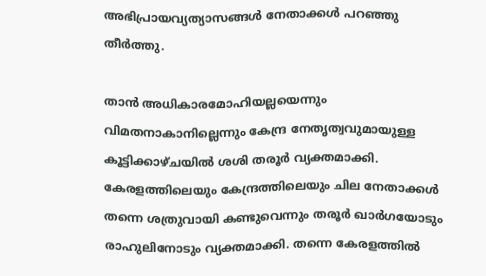അഭിപ്രായവ്യത്യാസങ്ങൾ നേതാക്കൾ പറഞ്ഞു തീർത്തു.

താൻ അധികാരമോഹിയല്ലയെന്നും വിമതനാകാനില്ലെന്നും കേന്ദ്ര നേതൃത്വവുമായുള്ള കൂട്ടിക്കാഴ്ചയിൽ ശശി തരൂർ വ്യക്തമാക്കി. കേരളത്തിലെയും കേന്ദ്രത്തിലെയും ചില നേതാക്കൾ തന്നെ ശത്രുവായി കണ്ടുവെന്നും തരൂർ ഖാർഗയോടും രാഹുലിനോടും വ്യക്തമാക്കി. തന്നെ കേരളത്തിൽ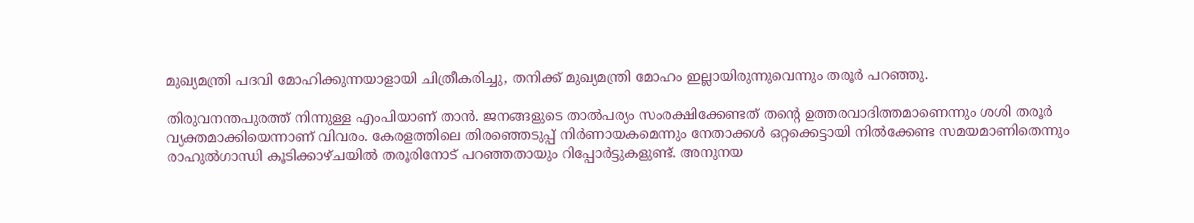മുഖ്യമന്ത്രി പദവി മോഹിക്കുന്നയാളായി ചിത്രീകരിച്ചു, തനിക്ക് മുഖ്യമന്ത്രി മോഹം ഇല്ലായിരുന്നുവെന്നും തരൂർ പറഞ്ഞു.

തിരുവനന്തപുരത്ത് നിന്നുള്ള എംപിയാണ് താന്‍. ജനങ്ങളുടെ താല്‍പര്യം സംരക്ഷിക്കേണ്ടത് തന്റെ ഉത്തരവാദിത്തമാണെന്നും ശശി തരൂര്‍ വ്യക്തമാക്കിയെന്നാണ് വിവരം. കേരളത്തിലെ തിരഞ്ഞെടുപ്പ് നിര്‍ണായകമെന്നും നേതാക്കള്‍ ഒറ്റക്കെട്ടായി നില്‍ക്കേണ്ട സമയമാണിതെന്നും രാഹുല്‍ഗാന്ധി കൂടിക്കാഴ്ചയില്‍ തരൂരിനോട് പറഞ്ഞതായും റിപ്പോര്‍ട്ടുകളുണ്ട്. അനുനയ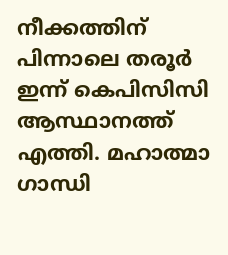നീക്കത്തിന് പിന്നാലെ തരൂര്‍ ഇന്ന് കെപിസിസി ആസ്ഥാനത്ത് എത്തി. മഹാത്മാ ഗാന്ധി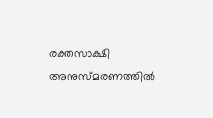രക്തസാക്ഷി അനുസ്മരണത്തില്‍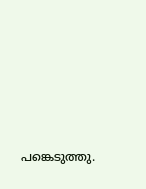പങ്കെടുത്തു.